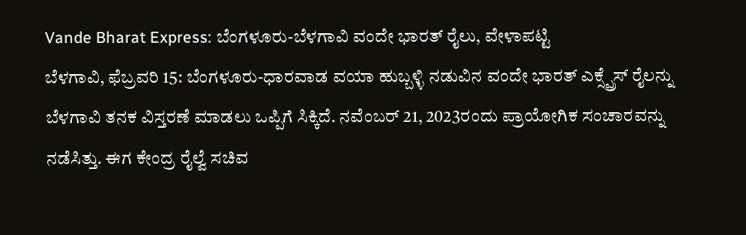Vande Bharat Express: ಬೆಂಗಳೂರು-ಬೆಳಗಾವಿ ವಂದೇ ಭಾರತ್ ರೈಲು, ವೇಳಾಪಟ್ಟಿ
ಬೆಳಗಾವಿ, ಫೆಬ್ರವರಿ 15: ಬೆಂಗಳೂರು-ಧಾರವಾಡ ವಯಾ ಹುಬ್ಬಳ್ಳಿ ನಡುವಿನ ವಂದೇ ಭಾರತ್ ಎಕ್ಸ್ಪ್ರೆಸ್ ರೈಲನ್ನು ಬೆಳಗಾವಿ ತನಕ ವಿಸ್ತರಣೆ ಮಾಡಲು ಒಪ್ಪಿಗೆ ಸಿಕ್ಕಿದೆ. ನವೆಂಬರ್ 21, 2023ರಂದು ಪ್ರಾಯೋಗಿಕ ಸಂಚಾರವನ್ನು ನಡೆಸಿತ್ತು. ಈಗ ಕೇಂದ್ರ ರೈಲ್ವೆ ಸಚಿವ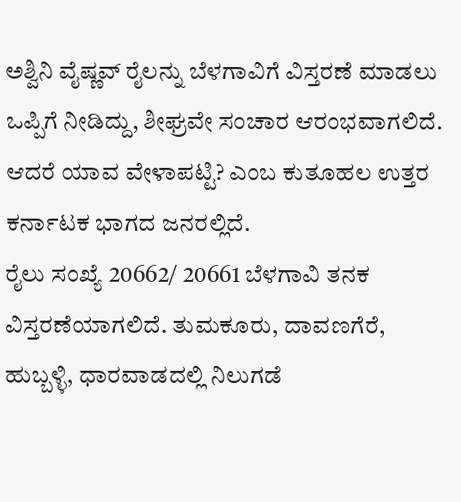ಅಶ್ವಿನಿ ವೈಷ್ಣವ್ ರೈಲನ್ನು ಬೆಳಗಾವಿಗೆ ವಿಸ್ತರಣೆ ಮಾಡಲು ಒಪ್ಪಿಗೆ ನೀಡಿದ್ದು, ಶೀಘ್ರವೇ ಸಂಚಾರ ಆರಂಭವಾಗಲಿದೆ. ಆದರೆ ಯಾವ ವೇಳಾಪಟ್ಟಿ? ಎಂಬ ಕುತೂಹಲ ಉತ್ತರ ಕರ್ನಾಟಕ ಭಾಗದ ಜನರಲ್ಲಿದೆ.
ರೈಲು ಸಂಖ್ಯೆ 20662/ 20661 ಬೆಳಗಾವಿ ತನಕ ವಿಸ್ತರಣೆಯಾಗಲಿದೆ. ತುಮಕೂರು, ದಾವಣಗೆರೆ, ಹುಬ್ಬಳ್ಳಿ, ಧಾರವಾಡದಲ್ಲಿ ನಿಲುಗಡೆ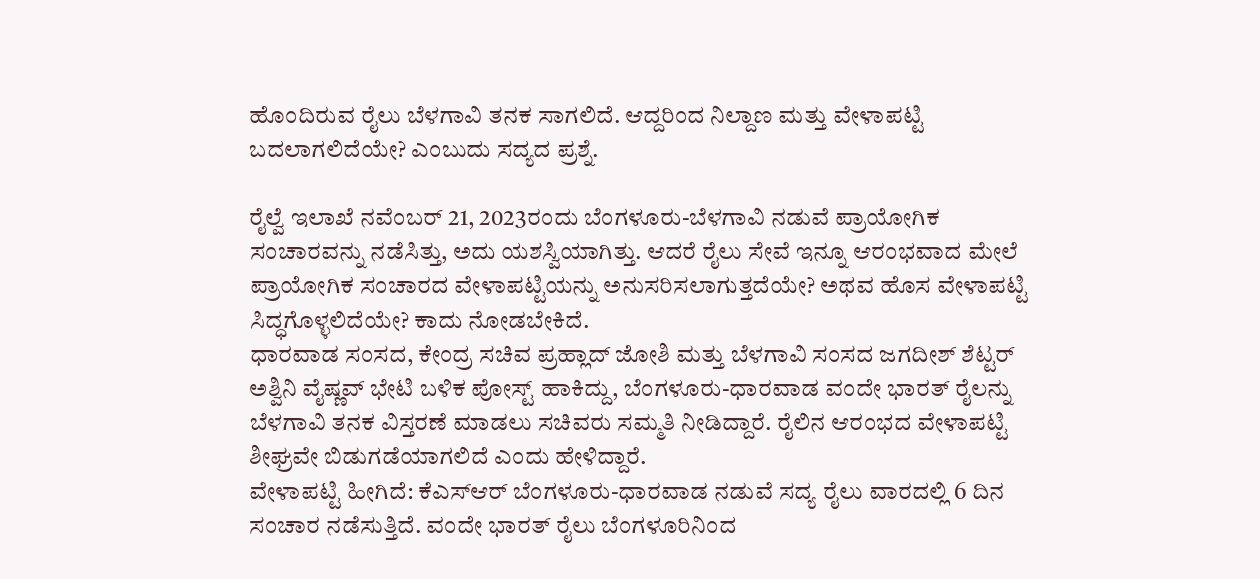ಹೊಂದಿರುವ ರೈಲು ಬೆಳಗಾವಿ ತನಕ ಸಾಗಲಿದೆ. ಆದ್ದರಿಂದ ನಿಲ್ದಾಣ ಮತ್ತು ವೇಳಾಪಟ್ಟಿ ಬದಲಾಗಲಿದೆಯೇ? ಎಂಬುದು ಸದ್ಯದ ಪ್ರಶ್ನೆ.

ರೈಲ್ವೆ ಇಲಾಖೆ ನವೆಂಬರ್ 21, 2023ರಂದು ಬೆಂಗಳೂರು-ಬೆಳಗಾವಿ ನಡುವೆ ಪ್ರಾಯೋಗಿಕ ಸಂಚಾರವನ್ನು ನಡೆಸಿತ್ತು, ಅದು ಯಶಸ್ವಿಯಾಗಿತ್ತು. ಆದರೆ ರೈಲು ಸೇವೆ ಇನ್ನೂ ಆರಂಭವಾದ ಮೇಲೆ ಪ್ರಾಯೋಗಿಕ ಸಂಚಾರದ ವೇಳಾಪಟ್ಟಿಯನ್ನು ಅನುಸರಿಸಲಾಗುತ್ತದೆಯೇ? ಅಥವ ಹೊಸ ವೇಳಾಪಟ್ಟಿ ಸಿದ್ಧಗೊಳ್ಳಲಿದೆಯೇ? ಕಾದು ನೋಡಬೇಕಿದೆ.
ಧಾರವಾಡ ಸಂಸದ, ಕೇಂದ್ರ ಸಚಿವ ಪ್ರಹ್ಲಾದ್ ಜೋಶಿ ಮತ್ತು ಬೆಳಗಾವಿ ಸಂಸದ ಜಗದೀಶ್ ಶೆಟ್ಟರ್ ಅಶ್ವಿನಿ ವೈಷ್ಣವ್ ಭೇಟಿ ಬಳಿಕ ಪೋಸ್ಟ್ ಹಾಕಿದ್ದು, ಬೆಂಗಳೂರು-ಧಾರವಾಡ ವಂದೇ ಭಾರತ್ ರೈಲನ್ನು ಬೆಳಗಾವಿ ತನಕ ವಿಸ್ತರಣೆ ಮಾಡಲು ಸಚಿವರು ಸಮ್ಮತಿ ನೀಡಿದ್ದಾರೆ. ರೈಲಿನ ಆರಂಭದ ವೇಳಾಪಟ್ಟಿ ಶೀಘ್ರವೇ ಬಿಡುಗಡೆಯಾಗಲಿದೆ ಎಂದು ಹೇಳಿದ್ದಾರೆ.
ವೇಳಾಪಟ್ಟಿ ಹೀಗಿದೆ: ಕೆಎಸ್ಆರ್ ಬೆಂಗಳೂರು-ಧಾರವಾಡ ನಡುವೆ ಸದ್ಯ ರೈಲು ವಾರದಲ್ಲಿ 6 ದಿನ ಸಂಚಾರ ನಡೆಸುತ್ತಿದೆ. ವಂದೇ ಭಾರತ್ ರೈಲು ಬೆಂಗಳೂರಿನಿಂದ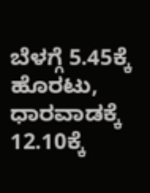ಬೆಳಗ್ಗೆ 5.45ಕ್ಕೆ ಹೊರಟು, ಧಾರವಾಡಕ್ಕೆ 12.10ಕ್ಕೆ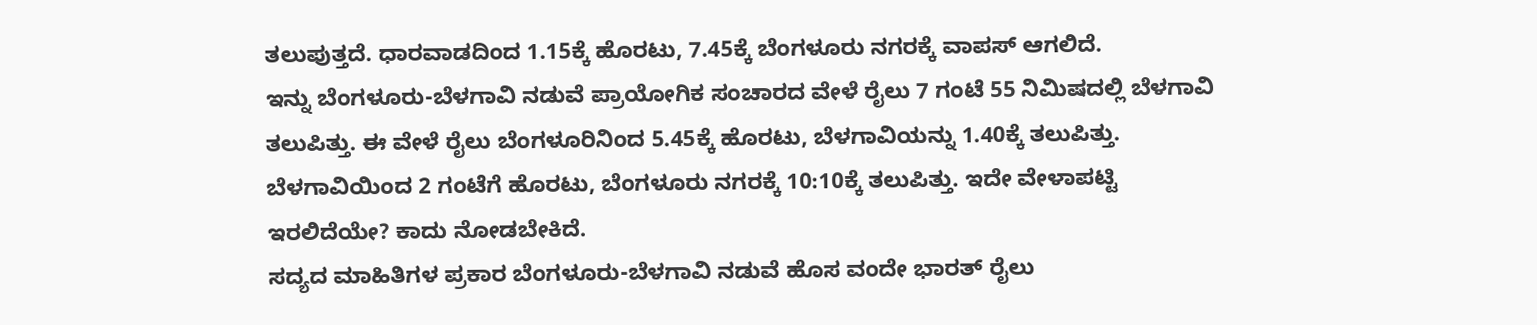ತಲುಪುತ್ತದೆ. ಧಾರವಾಡದಿಂದ 1.15ಕ್ಕೆ ಹೊರಟು, 7.45ಕ್ಕೆ ಬೆಂಗಳೂರು ನಗರಕ್ಕೆ ವಾಪಸ್ ಆಗಲಿದೆ.
ಇನ್ನು ಬೆಂಗಳೂರು-ಬೆಳಗಾವಿ ನಡುವೆ ಪ್ರಾಯೋಗಿಕ ಸಂಚಾರದ ವೇಳೆ ರೈಲು 7 ಗಂಟೆ 55 ನಿಮಿಷದಲ್ಲಿ ಬೆಳಗಾವಿ ತಲುಪಿತ್ತು. ಈ ವೇಳೆ ರೈಲು ಬೆಂಗಳೂರಿನಿಂದ 5.45ಕ್ಕೆ ಹೊರಟು, ಬೆಳಗಾವಿಯನ್ನು 1.40ಕ್ಕೆ ತಲುಪಿತ್ತು. ಬೆಳಗಾವಿಯಿಂದ 2 ಗಂಟೆಗೆ ಹೊರಟು, ಬೆಂಗಳೂರು ನಗರಕ್ಕೆ 10:10ಕ್ಕೆ ತಲುಪಿತ್ತು. ಇದೇ ವೇಳಾಪಟ್ಟಿ ಇರಲಿದೆಯೇ? ಕಾದು ನೋಡಬೇಕಿದೆ.
ಸದ್ಯದ ಮಾಹಿತಿಗಳ ಪ್ರಕಾರ ಬೆಂಗಳೂರು-ಬೆಳಗಾವಿ ನಡುವೆ ಹೊಸ ವಂದೇ ಭಾರತ್ ರೈಲು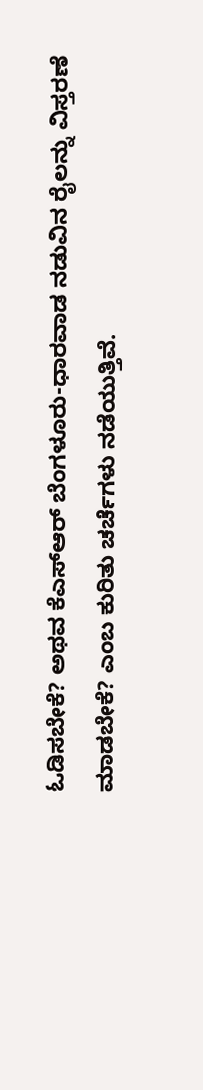ಓಡಿಸಬೇಕೆ? ಅಥವ ಕೆಎಸ್ಆರ್ ಬೆಂಗಳೂರು-ಧಾರವಾಡ ನಡುವಿನ ರೈಲನ್ನು ವಿಸ್ತರಣೆ ಮಾಡಬೇಕೆ? ಎಂಬ ಕುರಿತು ಚರ್ಚೆಗಳು ನಡೆಯುತ್ತಿವೆ.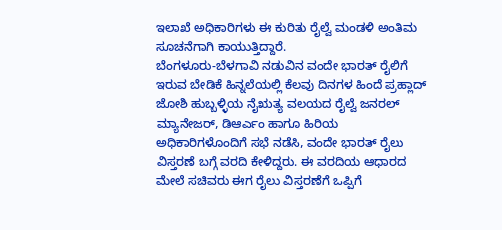ಇಲಾಖೆ ಅಧಿಕಾರಿಗಳು ಈ ಕುರಿತು ರೈಲ್ವೆ ಮಂಡಳಿ ಅಂತಿಮ ಸೂಚನೆಗಾಗಿ ಕಾಯುತ್ತಿದ್ದಾರೆ.
ಬೆಂಗಳೂರು-ಬೆಳಗಾವಿ ನಡುವಿನ ವಂದೇ ಭಾರತ್ ರೈಲಿಗೆ ಇರುವ ಬೇಡಿಕೆ ಹಿನ್ನಲೆಯಲ್ಲಿ ಕೆಲವು ದಿನಗಳ ಹಿಂದೆ ಪ್ರಹ್ಲಾದ್ ಜೋಶಿ ಹುಬ್ಬಳ್ಳಿಯ ನೈಋತ್ಯ ವಲಯದ ರೈಲ್ವೆ ಜನರಲ್ ಮ್ಯಾನೇಜರ್, ಡಿಆರ್ಎಂ ಹಾಗೂ ಹಿರಿಯ ಅಧಿಕಾರಿಗಳೊಂದಿಗೆ ಸಭೆ ನಡೆಸಿ, ವಂದೇ ಭಾರತ್ ರೈಲು ವಿಸ್ತರಣೆ ಬಗ್ಗೆ ವರದಿ ಕೇಳಿದ್ದರು. ಈ ವರದಿಯ ಆಧಾರದ ಮೇಲೆ ಸಚಿವರು ಈಗ ರೈಲು ವಿಸ್ತರಣೆಗೆ ಒಪ್ಪಿಗೆ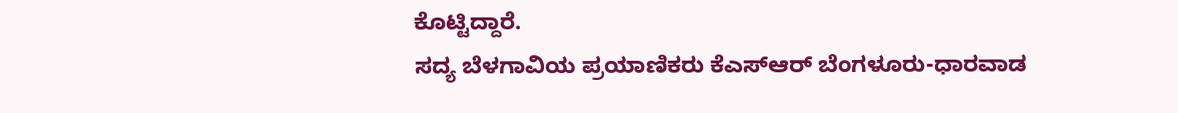ಕೊಟ್ಟಿದ್ದಾರೆ.
ಸದ್ಯ ಬೆಳಗಾವಿಯ ಪ್ರಯಾಣಿಕರು ಕೆಎಸ್ಆರ್ ಬೆಂಗಳೂರು-ಧಾರವಾಡ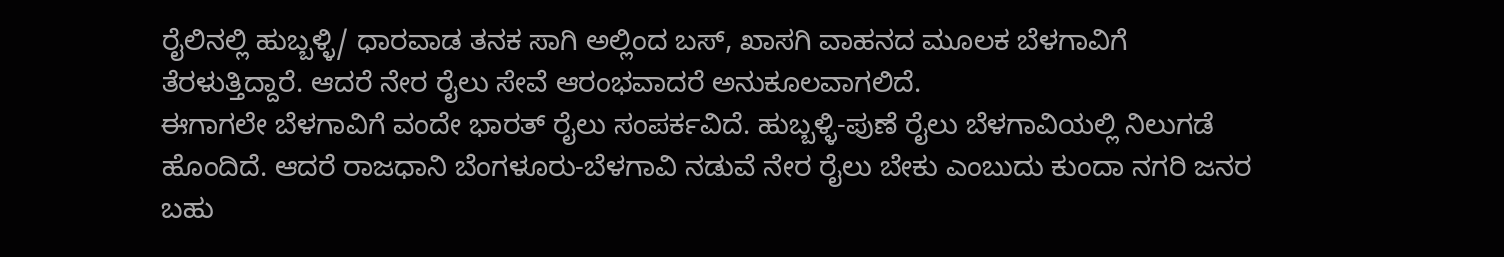ರೈಲಿನಲ್ಲಿ ಹುಬ್ಬಳ್ಳಿ/ ಧಾರವಾಡ ತನಕ ಸಾಗಿ ಅಲ್ಲಿಂದ ಬಸ್, ಖಾಸಗಿ ವಾಹನದ ಮೂಲಕ ಬೆಳಗಾವಿಗೆ ತೆರಳುತ್ತಿದ್ದಾರೆ. ಆದರೆ ನೇರ ರೈಲು ಸೇವೆ ಆರಂಭವಾದರೆ ಅನುಕೂಲವಾಗಲಿದೆ.
ಈಗಾಗಲೇ ಬೆಳಗಾವಿಗೆ ವಂದೇ ಭಾರತ್ ರೈಲು ಸಂಪರ್ಕವಿದೆ. ಹುಬ್ಬಳ್ಳಿ-ಪುಣೆ ರೈಲು ಬೆಳಗಾವಿಯಲ್ಲಿ ನಿಲುಗಡೆ ಹೊಂದಿದೆ. ಆದರೆ ರಾಜಧಾನಿ ಬೆಂಗಳೂರು-ಬೆಳಗಾವಿ ನಡುವೆ ನೇರ ರೈಲು ಬೇಕು ಎಂಬುದು ಕುಂದಾ ನಗರಿ ಜನರ ಬಹು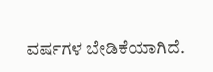ವರ್ಷಗಳ ಬೇಡಿಕೆಯಾಗಿದೆ.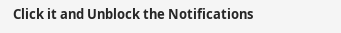Click it and Unblock the Notifications